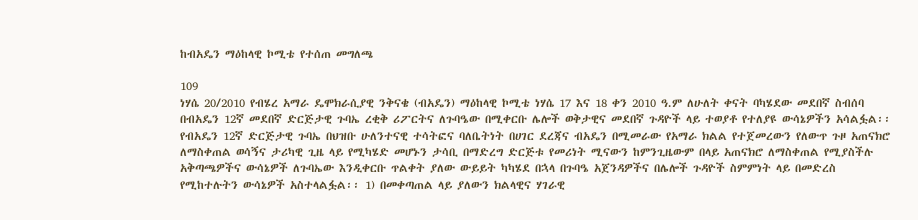ከብአዴን ማዕከላዊ ኮሚቴ የተሰጠ መግለጫ

109
ነሃሴ 20/2010 የብሄረ አማራ ዴሞክራሲያዊ ንቅናቄ (ብአዴን) ማዕከላዊ ኮሚቴ ነሃሴ 17 እና 18 ቀን 2010 ዓ.ም ለሁለት ቀናት ባካሄደው መደበኛ ስብሰባ በብአዴን 12ኛ መደበኛ ድርጅታዊ ጉባኤ ረቂቅ ሪፖርትና ለጉባዔው በሚቀርቡ ሌሎች ወቅታዊና መደበኛ ጉዳዮች ላይ ተወያቶ የተለያዩ ውሳኔዎችን አሳልፏል፡፡ የብአዴን 12ኛ ድርጅታዊ ጉባኤ በህዝቡ ሁለንተናዊ ተሳትፎና ባለቤትነት በሀገር ደረጃና ብአዴን በሚመራው የአማራ ክልል የተጀመረውን የለውጥ ጉዞ አጠናክሮ ለማስቀጠል ወሳኝና ታሪካዊ ጊዜ ላይ የሚካሄድ መሆኑን ታሳቢ በማድረግ ድርጅቱ የመሪነት ሚናውን ከምንጊዜውም በላይ አጠናክሮ ለማስቀጠል የሚያስችሉ አቅጣጫዎችና ውሳኔዎች ለጉባኤው እንዲቀርቡ ጥልቀት ያለው ውይይት ካካሄደ በኋላ በጉባዔ አጀንዳዎችና በሌሎች ጉዳዮች ስምምነት ላይ በመድረስ የሚከተሉትን ውሳኔዎች አስተላልፏል፡፡ 1) በመቀጣጠል ላይ ያለውን ክልላዊና ሃገራዊ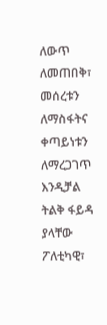ለውጥ ለመጠበቅ፣ መሰረቱን ለማስፋትና ቀጣይነቱን ለማረጋገጥ እንዲቻል ትልቅ ፋይዳ ያላቸው ፖለቲካዊ፣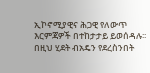ኢኮኖሚያዊና ሕጋዊ የለውጥ እርምጃዎች በተከታታይ ይወሰዳሉ፡፡ በዚህ ሂደት ብአዴን የደረስንበት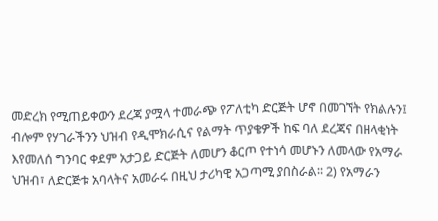መድረክ የሚጠይቀውን ደረጃ ያሟላ ተመራጭ የፖለቲካ ድርጅት ሆኖ በመገኘት የክልሉን፤ ብሎም የሃገራችንን ህዝብ የዲሞክራሲና የልማት ጥያቄዎች ከፍ ባለ ደረጃና በዘላቂነት እየመለሰ ግንባር ቀደም አታጋይ ድርጅት ለመሆን ቆርጦ የተነሳ መሆኑን ለመላው የአማራ ህዝብ፣ ለድርጅቱ አባላትና አመራሩ በዚህ ታሪካዊ አጋጣሚ ያበስራል፡፡ 2) የአማራን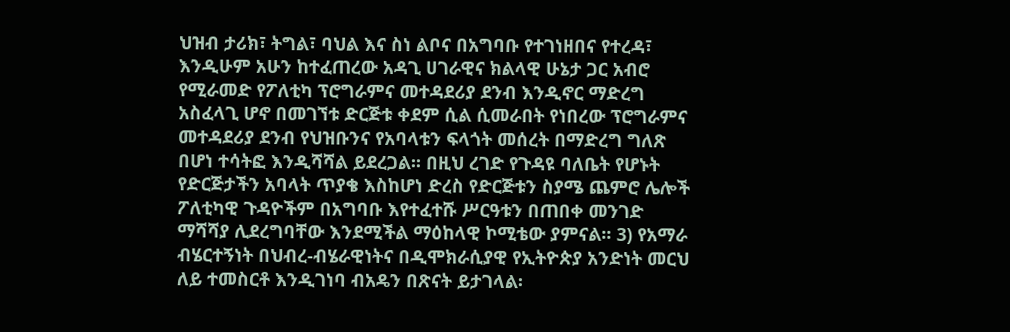ህዝብ ታሪክ፣ ትግል፣ ባህል እና ስነ ልቦና በአግባቡ የተገነዘበና የተረዳ፣ እንዲሁም አሁን ከተፈጠረው አዳጊ ሀገራዊና ክልላዊ ሁኔታ ጋር አብሮ የሚራመድ የፖለቲካ ፕሮግራምና መተዳደሪያ ደንብ እንዲኖር ማድረግ አስፈላጊ ሆኖ በመገኘቱ ድርጅቱ ቀደም ሲል ሲመራበት የነበረው ፕሮግራምና መተዳደሪያ ደንብ የህዝቡንና የአባላቱን ፍላጎት መሰረት በማድረግ ግለጽ በሆነ ተሳትፎ እንዲሻሻል ይደረጋል፡፡ በዚህ ረገድ የጉዳዩ ባለቤት የሆኑት የድርጅታችን አባላት ጥያቄ እስከሆነ ድረስ የድርጅቱን ስያሜ ጨምሮ ሌሎች ፖለቲካዊ ጉዳዮችም በአግባቡ እየተፈተሹ ሥርዓቱን በጠበቀ መንገድ ማሻሻያ ሊደረግባቸው እንደሚችል ማዕከላዊ ኮሚቴው ያምናል፡፡ 3) የአማራ ብሄርተኝነት በህብረ-ብሄራዊነትና በዲሞክራሲያዊ የኢትዮጵያ አንድነት መርህ ለይ ተመስርቶ እንዲገነባ ብአዴን በጽናት ይታገላል፡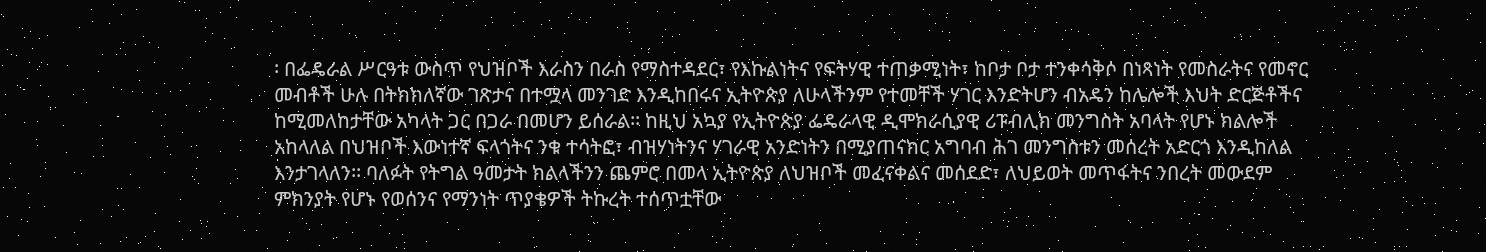፡ በፌዴራል ሥርዓቱ ውስጥ የህዝቦች እራስን በራስ የማስተዳደር፣ የእኩልነትና የፍትሃዊ ተጠቃሚነት፣ ከቦታ ቦታ ተንቀሳቅሶ በነጻነት የመስራትና የመኖር መብቶች ሁሉ በትክክለኛው ገጽታና በተሟላ መንገድ እንዲከበሩና ኢትዮጵያ ለሁላችንም የተመቸች ሃገር እንድትሆን ብአዴን ከሌሎች እህት ድርጅቶችና ከሚመለከታቸው አካላት ጋር በጋራ በመሆን ይሰራል፡፡ ከዚህ አኳያ የኢትዮጵያ ፌዴራላዊ ዲሞክራሲያዊ ሪፑብሊክ መንግስት አባላት የሆኑ ክልሎች አከላለል በህዝቦች እውነተኛ ፍላጎትና ንቁ ተሳትፎ፣ ብዝሃነትንና ሃገራዊ አንድነትን በሚያጠናክር አግባብ ሕገ መንግስቱን መሰረት አድርጎ እንዲከለል እንታገላለን፡፡ ባለፉት የትግል ዓመታት ክልላችንን ጨምሮ በመላ ኢትዮጵያ ለህዝቦች መፈናቀልና መሰደድ፣ ለህይወት መጥፋትና ንበረት መውደም ምክንያት የሆኑ የወሰንና የማንነት ጥያቄዎች ትኩረት ተሰጥቷቸው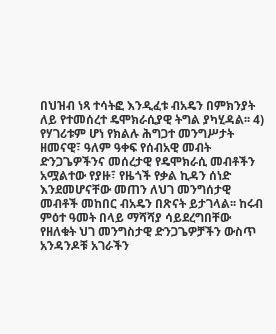በህዝብ ነጻ ተሳትፎ እንዲፈቱ ብአዴን በምክንያት ለይ የተመሰረተ ዴሞክራሲያዊ ትግል ያካሂዳል፡፡ 4) የሃገሪቱም ሆነ የክልሉ ሕግጋተ መንግሥታት ዘመናዊ፣ ዓለም ዓቀፍ የሰብአዊ መብት ድንጋጌዎችንና መሰረታዊ የዴሞክራሲ መብቶችን አሟልተው የያዙ፣ የዜጎች የቃል ኪዳን ሰነድ እንደመሆናቸው መጠን ለህገ መንግሰታዊ መብቶች መከበር ብአዴን በጽናት ይታገላል፡፡ ከሩብ ምዕተ ዓመት በላይ ማሻሻያ ሳይደረግበቸው የዘለቁት ህገ መንግስታዊ ድንጋጌዎቻችን ውስጥ አንዳንዶቹ አገራችን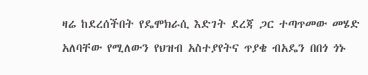ዛሬ ከደረሰችበት የዴሞክራሲ እድገት ደረጃ ጋር ተጣጥመው መሄድ አለባቸው የሚለውን የህዝብ አስተያየትና ጥያቄ ብአዴን በበጎ ጎኑ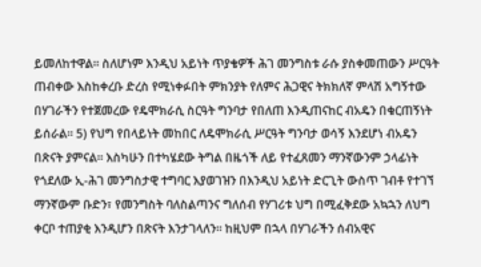ይመለከተዋል፡፡ ስለሆነም እንዲህ አይነት ጥያቄዎች ሕገ መንግስቱ ራሱ ያስቀመጠውን ሥርዓት ጠብቀው እስከቀረቡ ድረስ የሚነቀፉበት ምክንያት የለምና ሕጋዊና ትክክለኛ ምላሽ አግኝተው በሃገራችን የተጀመረው የዴሞክራሲ ስርዓት ግንባታ የበለጠ እንዲጠናከር ብአዴን በቁርጠኝነት ይሰራል፡፡ 5) የህግ የበላይነት መከበር ለዴሞክራሲ ሥርዓት ግንባታ ወሳኝ እንደሆነ ብአዴን በጽናት ያምናል፡፡ እስካሁን በተካሄደው ትግል በዜጎች ለይ የተፈጸመን ማንኛውንም ኃላፊነት የጎደለው ኢ-ሕገ መንግስታዊ ተግባር እያወገዝን በእንዲህ አይነት ድርጊት ውስጥ ገብቶ የተገኘ ማንኛውም ቡድን፣ የመንግስት ባለስልጣንና ግለሰብ የሃገሪቱ ህግ በሚፈቅደው አኳኋን ለህግ ቀርቦ ተጠያቂ እንዲሆን በጽናት እንታገላለን፡፡ ከዚህም በኋላ በሃገራችን ሰብአዊና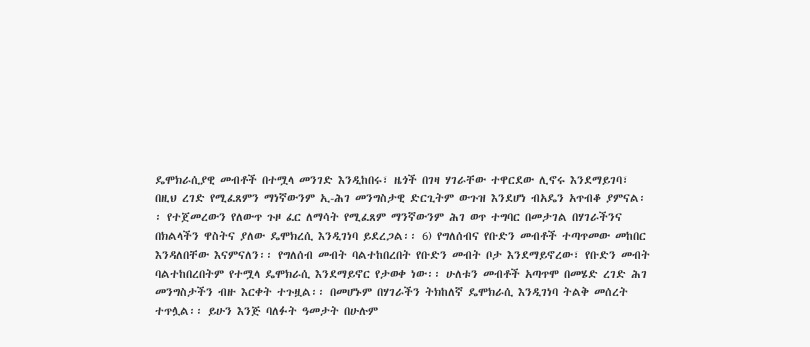ዴሞክራሲያዊ መብቶች በተሟላ መንገድ እንዲከበሩ፣ ዜጎች በገዛ ሃገራቸው ተዋርደው ሊኖሩ እንደማይገባ፣ በዚህ ረገድ የሚፈጸምን ማነኛውንም ኢ-ሕገ መንግስታዊ ድርጊትም ውጉዝ እንደሆነ ብአዴን አጥብቆ ያምናል፡፡ የተጀመረውን የለውጥ ጉዞ ፈር ለማሳት የሚፈጸም ማንኛውንም ሕገ ወጥ ተግባር በመታገል በሃገራችንና በክልላችን ዋስትና ያለው ዴሞክረሲ እንዲገነባ ይደረጋል፡፡ 6) የግለሰብና የቡድን መብቶች ተጣጥመው መከበር እንዳለበቸው እናምናለን፡፡ የግለሰብ መብት ባልተከበረበት የቡድን መብት ቦታ እንደማይኖረው፣ የቡድን መብት ባልተከበረበትም የተሟላ ዴሞክራሲ እንደማይኖር የታወቀ ነው፡፡ ሁለቱን መብቶች አጣጥሞ በመሄድ ረገድ ሕገ መንግስታችን ብዙ እርቀት ተጉዟል፡፡ በመሆኑም በሃገራችን ትክከለኛ ዴሞክራሲ እንዲገነባ ትልቅ መሰረት ተጥሏል፡፡ ይሁን እንጅ ባለፉት ዓመታት በሁሉም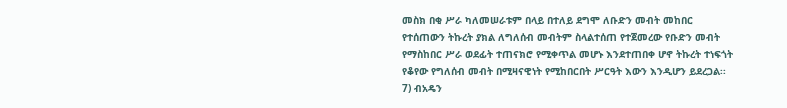መስክ በቂ ሥራ ካለመሠራቱም በላይ በተለይ ደግሞ ለቡድን መብት መከበር የተሰጠውን ትኩረት ያክል ለግለሰብ መብትም ስላልተሰጠ የተጀመረው የቡድን መብት የማስከበር ሥራ ወደፊት ተጠናክሮ የሚቀጥል መሆኑ እንደተጠበቀ ሆኖ ትኩረት ተነፍጎት የቆየው የግለሰብ መብት በሚዛናዊነት የሚከበርበት ሥርዓት እውን እንዲሆን ይደረጋል፡፡ 7) ብአዴን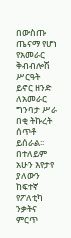በውስጡ ጤናማ የሆነ የአመራር ቅብብሎሽ ሥርዓት ይኖር ዘንድ ለአመራር ግንባታ ሥራ በቂ ትኩረት ሰጥቶ ይሰራል፡፡ በተለይም አሁን እየታየ ያለውን ከፍተኛ የፖለቲካ ንቃትና ምርጥ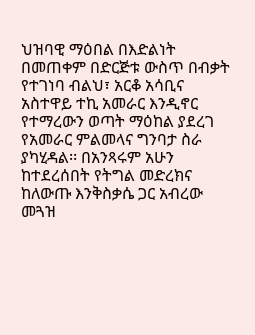ህዝባዊ ማዕበል በእድልነት በመጠቀም በድርጅቱ ውስጥ በብቃት የተገነባ ብልህ፣ አርቆ አሳቢና አስተዋይ ተኪ አመራር እንዲኖር የተማረውን ወጣት ማዕከል ያደረገ የአመራር ምልመላና ግንባታ ስራ ያካሂዳል፡፡ በአንጻሩም አሁን ከተደረሰበት የትግል መድረክና ከለውጡ እንቅስቃሴ ጋር አብረው መጓዝ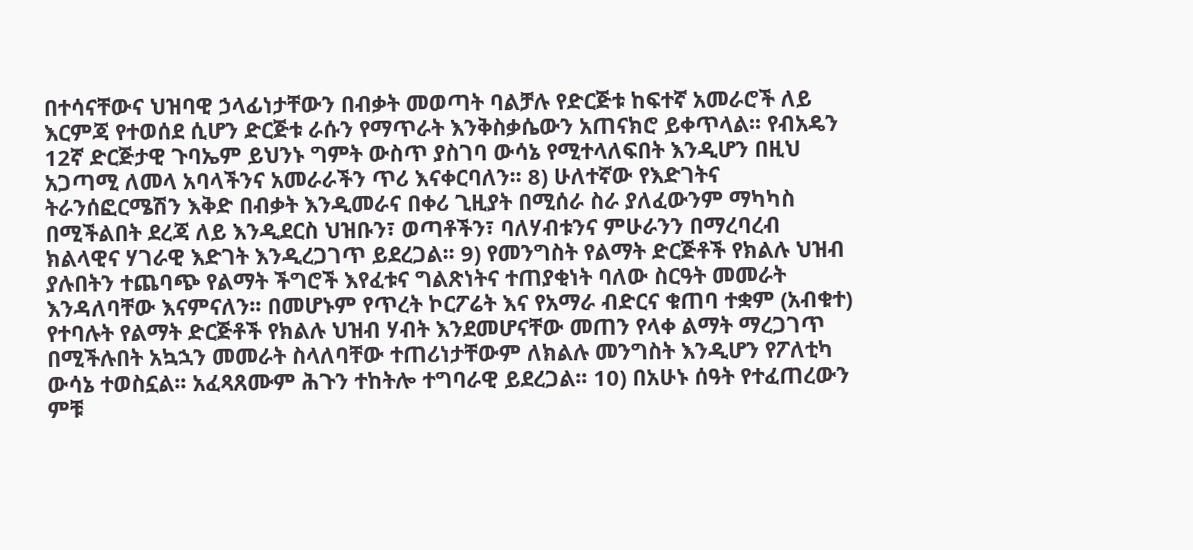በተሳናቸውና ህዝባዊ ኃላፊነታቸውን በብቃት መወጣት ባልቻሉ የድርጅቱ ከፍተኛ አመራሮች ለይ እርምጃ የተወሰደ ሲሆን ድርጅቱ ራሱን የማጥራት እንቅስቃሴውን አጠናክሮ ይቀጥላል፡፡ የብአዴን 12ኛ ድርጅታዊ ጉባኤም ይህንኑ ግምት ውስጥ ያስገባ ውሳኔ የሚተላለፍበት እንዲሆን በዚህ አጋጣሚ ለመላ አባላችንና አመራራችን ጥሪ እናቀርባለን፡፡ 8) ሁለተኛው የእድገትና ትራንሰፎርሜሽን እቅድ በብቃት እንዲመራና በቀሪ ጊዚያት በሚሰራ ስራ ያለፈውንም ማካካስ በሚችልበት ደረጃ ለይ እንዲደርስ ህዝቡን፣ ወጣቶችን፣ ባለሃብቱንና ምሁራንን በማረባረብ ክልላዊና ሃገራዊ እድገት እንዲረጋገጥ ይደረጋል፡፡ 9) የመንግስት የልማት ድርጅቶች የክልሉ ህዝብ ያሉበትን ተጨባጭ የልማት ችግሮች እየፈቱና ግልጽነትና ተጠያቂነት ባለው ስርዓት መመራት እንዳለባቸው እናምናለን፡፡ በመሆኑም የጥረት ኮርፖሬት እና የአማራ ብድርና ቁጠባ ተቋም (አብቁተ) የተባሉት የልማት ድርጅቶች የክልሉ ህዝብ ሃብት እንደመሆናቸው መጠን የላቀ ልማት ማረጋገጥ በሚችሉበት አኳኋን መመራት ስላለባቸው ተጠሪነታቸውም ለክልሉ መንግስት እንዲሆን የፖለቲካ ውሳኔ ተወስኗል፡፡ አፈጻጸሙም ሕጉን ተከትሎ ተግባራዊ ይደረጋል፡፡ 10) በአሁኑ ሰዓት የተፈጠረውን ምቹ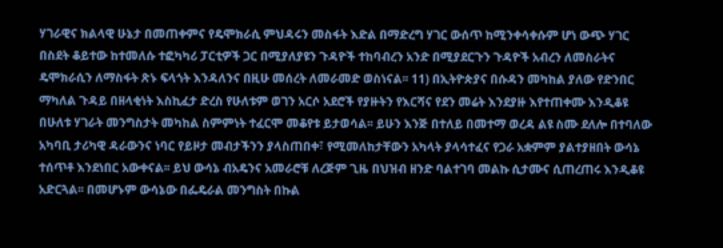ሃገራዊና ክልላዊ ሁኔታ በመጠቀምና የዴሞክራሲ ምህዳሩን መስፋት እድል በማድረግ ሃገር ውሰጥ ከሚንቀሳቀሱም ሆነ ውጭ ሃገር በስደት ቆይተው ከተመለሱ ተፎካካሪ ፓርቲዎች ጋር በሚያለያዩን ጉዳዮች ተከባብረን አንድ በሚያደርጉን ጉዳዮች አብረን ለመስራትና ዴሞክራሲን ለማስፋት ጽኑ ፍላጎት እንዳለንና በዚሁ መሰረት ለመራመድ ወስነናል፡፡ 11) በኢትዮጵያና በሱዳን መካከል ያለው የድንበር ማካለል ጉዳይ በዘላቂነት እስኪፈታ ድረስ የሁለቱም ወገን አርሶ አደሮች የያዙትን የእርሻና የደን መሬት እንደያዙ እየተጠቀሙ እንዲቆዩ በሁለቱ ሃገራት መንግስታት መካከል ስምምነት ተፈርሞ መቆየቱ ይታወሳል፡፡ ይሁን እንጅ በተለይ በመተማ ወረዳ ልዩ ስሙ ደለሎ በተባለው አካባቢ ታሪካዊ ዳራውንና ነባር የይዞታ መብታችንን ያላስጠበቀ፣ የሚመለከታቸውን አካላት ያላሳተፈና የጋራ አቋምም ያልተያዘበት ውሳኔ ተሰጥቶ እንደነበር አውቀናል፡፡ ይህ ውሳኔ ብአዴንና አመራሮቹ ለረጅም ጊዜ በህዝብ ዘንድ ባልተገባ መልኩ ሲታሙና ሲጠረጠሩ እንዲቆዩ አድርጓል፡፡ በመሆኑም ውሳኔው በፌዴራል መንግስት በኩል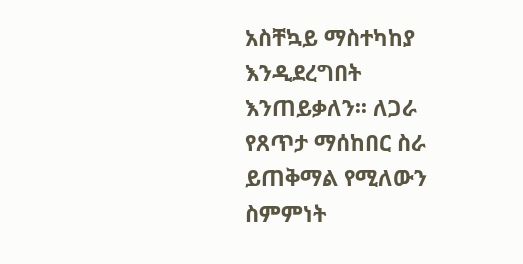አስቸኳይ ማስተካከያ እንዲደረግበት እንጠይቃለን፡፡ ለጋራ የጸጥታ ማሰከበር ስራ ይጠቅማል የሚለውን ስምምነት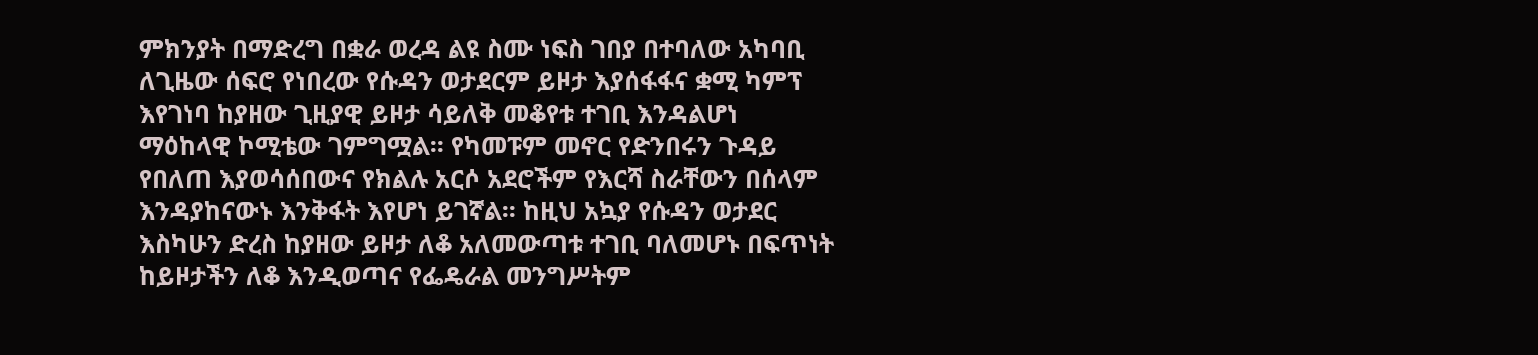ምክንያት በማድረግ በቋራ ወረዳ ልዩ ስሙ ነፍስ ገበያ በተባለው አካባቢ ለጊዜው ሰፍሮ የነበረው የሱዳን ወታደርም ይዞታ እያሰፋፋና ቋሚ ካምፕ እየገነባ ከያዘው ጊዚያዊ ይዞታ ሳይለቅ መቆየቱ ተገቢ እንዳልሆነ ማዕከላዊ ኮሚቴው ገምግሟል፡፡ የካመፑም መኖር የድንበሩን ጉዳይ የበለጠ እያወሳሰበውና የክልሉ አርሶ አደሮችም የእርሻ ስራቸውን በሰላም እንዳያከናውኑ እንቅፋት እየሆነ ይገኛል፡፡ ከዚህ አኳያ የሱዳን ወታደር እስካሁን ድረስ ከያዘው ይዞታ ለቆ አለመውጣቱ ተገቢ ባለመሆኑ በፍጥነት ከይዞታችን ለቆ እንዲወጣና የፌዴራል መንግሥትም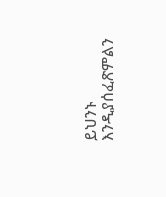ይህንኑ እንዲያሰፈጽምልን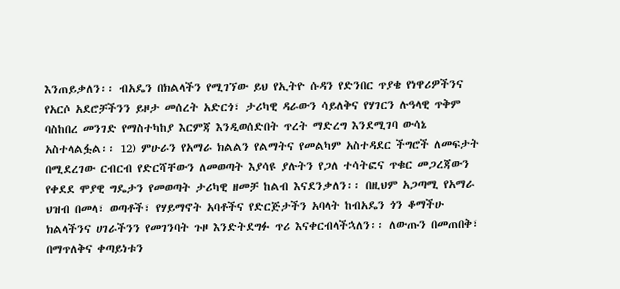እንጠይቃለን፡፡ ብአዴን በክልላችን የሚገኘው ይህ የኢትዮ ሱዳን የድንበር ጥያቄ የነዋሪዎችንና የአርሶ አደሮቻችንን ይዞታ መሰረት አድርጎ፣ ታሪካዊ ዳራውን ሳይለቅና የሃገርን ሉዓላዊ ጥቅም ባስከበረ መንገድ የማስተካከያ እርምጃ እንዲወሰድበት ጥረት ማድረግ እንደሚገባ ውሳኔ አስተላልፏል፡፡ 12) ምሁራን የአማራ ክልልን የልማትና የመልካም አስተዳደር ችግሮች ለመፍታት በሚደረገው ርብርብ የድርሻቸውን ለመወጣት እያሳዩ ያሉትን የጋለ ተሳትፎና ጥቁር መጋረጃውን የቀደደ ሞያዊ ግዴታን የመወጣት ታሪካዊ ዘመቻ ከልብ እናደንቃለን፡፡ በዚህም አጋጣሚ የአማራ ህዝብ በመላ፣ ወጣቶች፣ የሃይማኖት አባቶችና የድርጅታችን አባላት ከብአዴን ጎን ቆማችሁ ክልላችንና ሀገራችንን የመገንባት ጉዞ እንድትደግፉ ጥሪ እናቀርብላችኋለን፡፡ ለውጡን በመጠበቅ፣ በማጥለቅና ቀጣይነቱን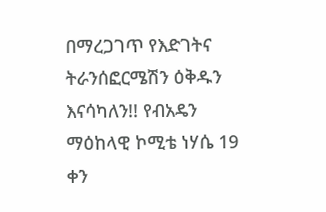በማረጋገጥ የእድገትና ትራንሰፎርሜሽን ዕቅዱን እናሳካለን!! የብአዴን ማዕከላዊ ኮሚቴ ነሃሴ 19 ቀን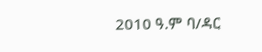2010 ዓ.ም ባ/ዳር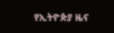የኢትዮጵያ ዜና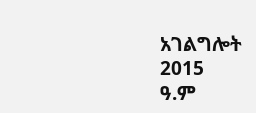አገልግሎት
2015
ዓ.ም